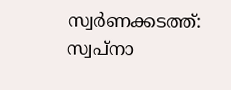സ്വര്‍ണക്കടത്ത്: സ്വപ്നാ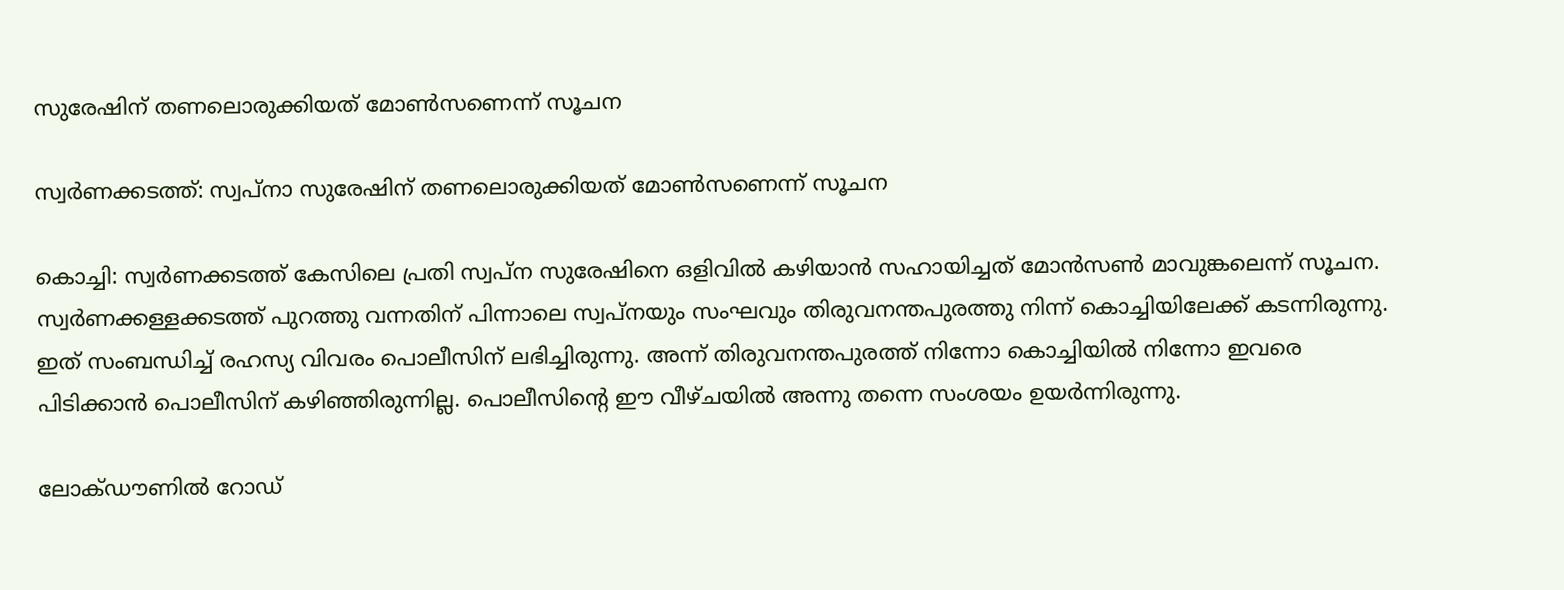സുരേഷിന് തണലൊരുക്കിയത് മോണ്‍സണെന്ന് സൂചന

സ്വര്‍ണക്കടത്ത്: സ്വപ്നാ സുരേഷിന് തണലൊരുക്കിയത് മോണ്‍സണെന്ന് സൂചന

കൊച്ചി: സ്വര്‍ണക്കടത്ത് കേസിലെ പ്രതി സ്വപ്ന സുരേഷിനെ ഒളിവില്‍ കഴിയാന്‍ സഹായിച്ചത് മോന്‍സണ്‍ മാവുങ്കലെന്ന് സൂചന. സ്വര്‍ണക്കള്ളക്കടത്ത് പുറത്തു വന്നതിന് പിന്നാലെ സ്വപ്നയും സംഘവും തിരുവനന്തപുരത്തു നിന്ന് കൊച്ചിയിലേക്ക് കടന്നിരുന്നു. ഇത് സംബന്ധിച്ച് രഹസ്യ വിവരം പൊലീസിന് ലഭിച്ചിരുന്നു. അന്ന് തിരുവനന്തപുരത്ത് നിന്നോ കൊച്ചിയില്‍ നിന്നോ ഇവരെ പിടിക്കാന്‍ പൊലീസിന് കഴിഞ്ഞിരുന്നില്ല. പൊലീസിന്റെ ഈ വീഴ്ചയില്‍ അന്നു തന്നെ സംശയം ഉയര്‍ന്നിരുന്നു.

ലോക്ഡൗണില്‍ റോഡ്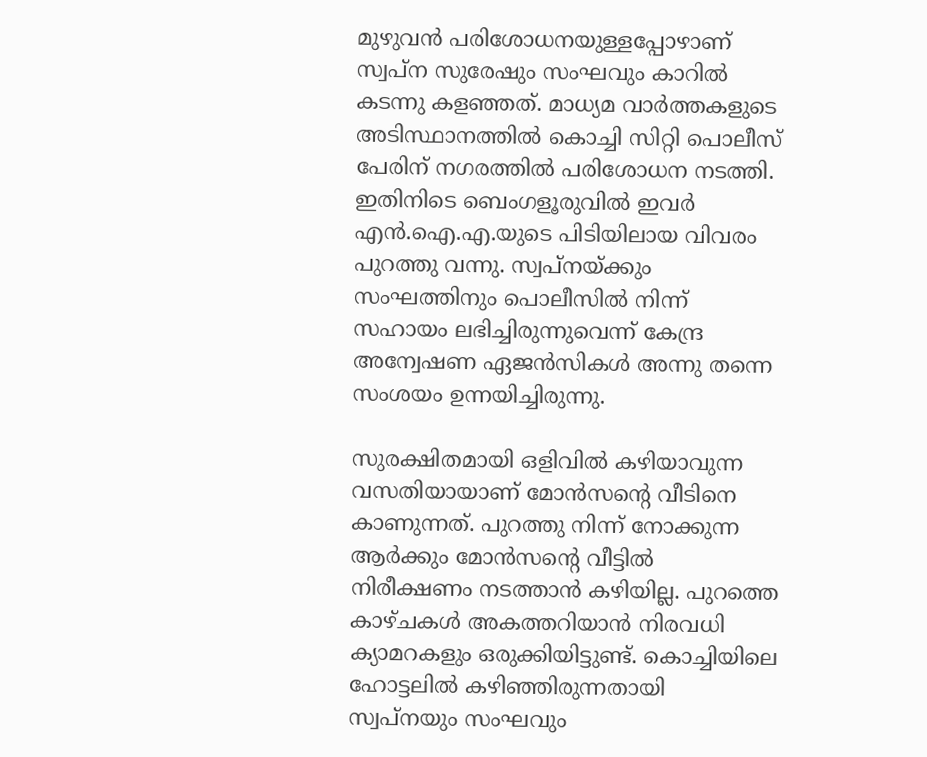മുഴുവന്‍ പരിശോധനയുള്ളപ്പോഴാണ് സ്വപ്ന സുരേഷും സംഘവും കാറില്‍ കടന്നു കളഞ്ഞത്. മാധ്യമ വാര്‍ത്തകളുടെ അടിസ്ഥാനത്തില്‍ കൊച്ചി സിറ്റി പൊലീസ് പേരിന് നഗരത്തില്‍ പരിശോധന നടത്തി. ഇതിനിടെ ബെംഗളൂരുവില്‍ ഇവര്‍ എന്‍.ഐ.എ.യുടെ പിടിയിലായ വിവരം പുറത്തു വന്നു. സ്വപ്നയ്ക്കും സംഘത്തിനും പൊലീസില്‍ നിന്ന് സഹായം ലഭിച്ചിരുന്നുവെന്ന് കേന്ദ്ര അന്വേഷണ ഏജന്‍സികള്‍ അന്നു തന്നെ സംശയം ഉന്നയിച്ചിരുന്നു.

സുരക്ഷിതമായി ഒളിവില്‍ കഴിയാവുന്ന വസതിയായാണ് മോന്‍സന്റെ വീടിനെ കാണുന്നത്. പുറത്തു നിന്ന് നോക്കുന്ന ആര്‍ക്കും മോന്‍സന്റെ വീട്ടില്‍ നിരീക്ഷണം നടത്താന്‍ കഴിയില്ല. പുറത്തെ കാഴ്ചകള്‍ അകത്തറിയാന്‍ നിരവധി ക്യാമറകളും ഒരുക്കിയിട്ടുണ്ട്. കൊച്ചിയിലെ ഹോട്ടലില്‍ കഴിഞ്ഞിരുന്നതായി സ്വപ്നയും സംഘവും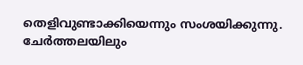തെളിവുണ്ടാക്കിയെന്നും സംശയിക്കുന്നു. ചേര്‍ത്തലയിലും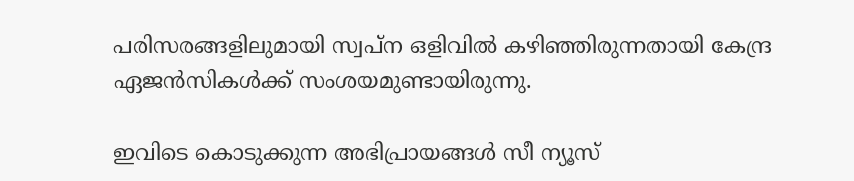പരിസരങ്ങളിലുമായി സ്വപ്ന ഒളിവില്‍ കഴിഞ്ഞിരുന്നതായി കേന്ദ്ര ഏജന്‍സികള്‍ക്ക് സംശയമുണ്ടായിരുന്നു.

ഇവിടെ കൊടുക്കുന്ന അഭിപ്രായങ്ങള്‍ സീ ന്യൂസ്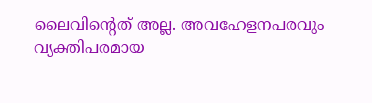ലൈവിന്റെത് അല്ല. അവഹേളനപരവും വ്യക്തിപരമായ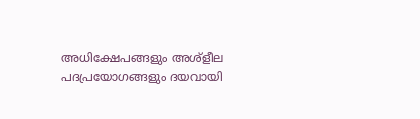അധിക്ഷേപങ്ങളും അശ്‌ളീല പദപ്രയോഗങ്ങളും ദയവായി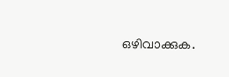ഒഴിവാക്കുക.